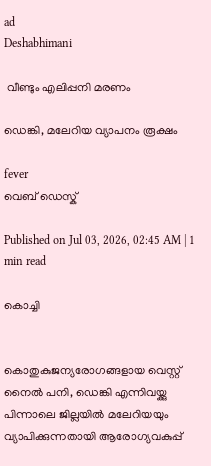ad
Deshabhimani

 വീണ്ടും എലിപ്പനി മരണം

ഡെങ്കി, മലേറിയ വ്യാപനം രൂക്ഷം

fever
വെബ് ഡെസ്ക്

Published on Jul 03, 2026, 02:45 AM | 1 min read

കൊച്ചി


കൊതുകുജന്യരോഗങ്ങളായ വെസ്റ്റ് നൈല്‍ പനി, ഡെങ്കി എന്നിവയ്ക്കു പിന്നാലെ ജില്ലയില്‍ മലേറിയയും വ്യാപിക്കുന്നതായി ആരോഗ്യവകുപ്പ്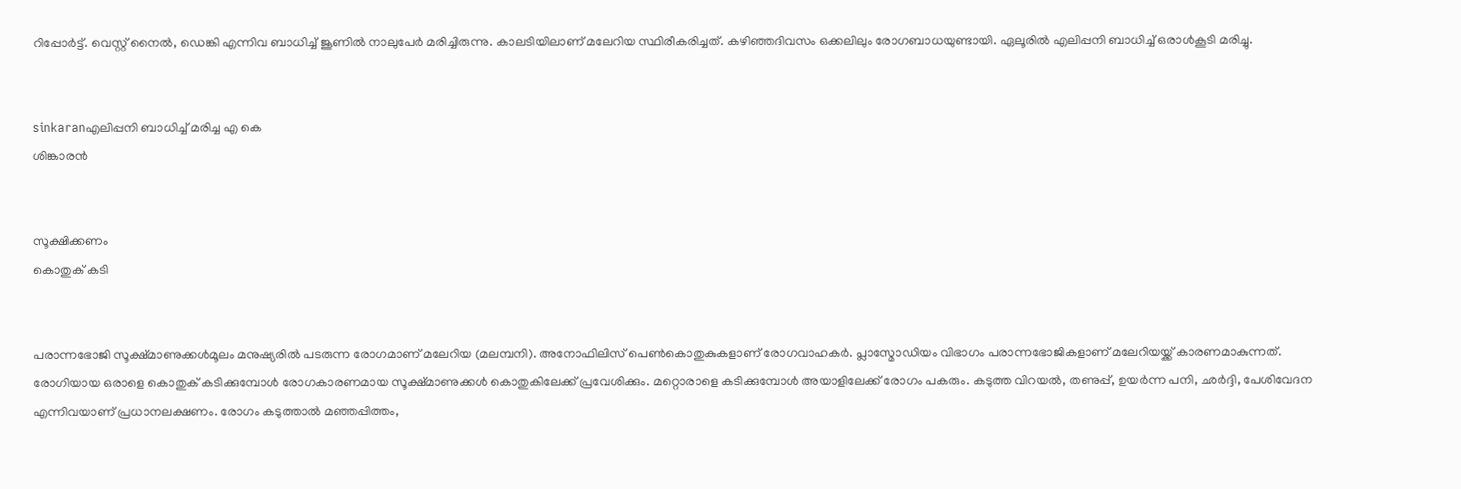റിപ്പോര്‍ട്ട്. വെസ്റ്റ് നൈല്‍, ഡെങ്കി എന്നിവ ബാധിച്ച് ജൂണില്‍ നാലുപേര്‍ മരിച്ചിരുന്നു. കാലടിയിലാണ് മലേറിയ സ്ഥിരീകരിച്ചത്. കഴിഞ്ഞദിവസം ഒക്കലിലും രോഗബാധയുണ്ടായി. ഏലൂരിൽ എലിപ്പനി ബാധിച്ച്‌ ഒരാൾകൂടി മരിച്ചു.


sinkaranഎലിപ്പനി ബാധിച്ച് മരിച്ച എ കെ
ശിങ്കാരൻ


സൂക്ഷിക്കണം
കൊതുക് കടി


പരാന്നഭോജി സൂക്ഷ്മാണുക്കൾമൂലം മനുഷ്യരില്‍ പടരുന്ന രോഗമാണ് മലേറിയ (മലമ്പനി). അനോഫിലിസ് പെൺകൊതുകുകളാണ് രോഗവാഹകര്‍. പ്ലാസ്മോഡിയം വിഭാഗം പരാന്നഭോജികളാണ് മലേറിയയ്ക്ക് കാരണമാകുന്നത്. രോഗിയായ ഒരാളെ കൊതുക് കടിക്കുമ്പോള്‍ രോഗകാരണമായ സൂക്ഷ്മാണുക്കള്‍ കൊതുകിലേക്ക് പ്രവേശിക്കും. മറ്റൊരാളെ കടിക്കുമ്പോള്‍ അയാളിലേക്ക് രോഗം പകരും. കടുത്ത വിറയല്‍, തണുപ്പ്, ഉയര്‍ന്ന പനി, ഛർദ്ദി, പേശിവേദന എന്നിവയാണ് പ്രധാനലക്ഷണം. രോഗം കടുത്താല്‍ മഞ്ഞപ്പിത്തം,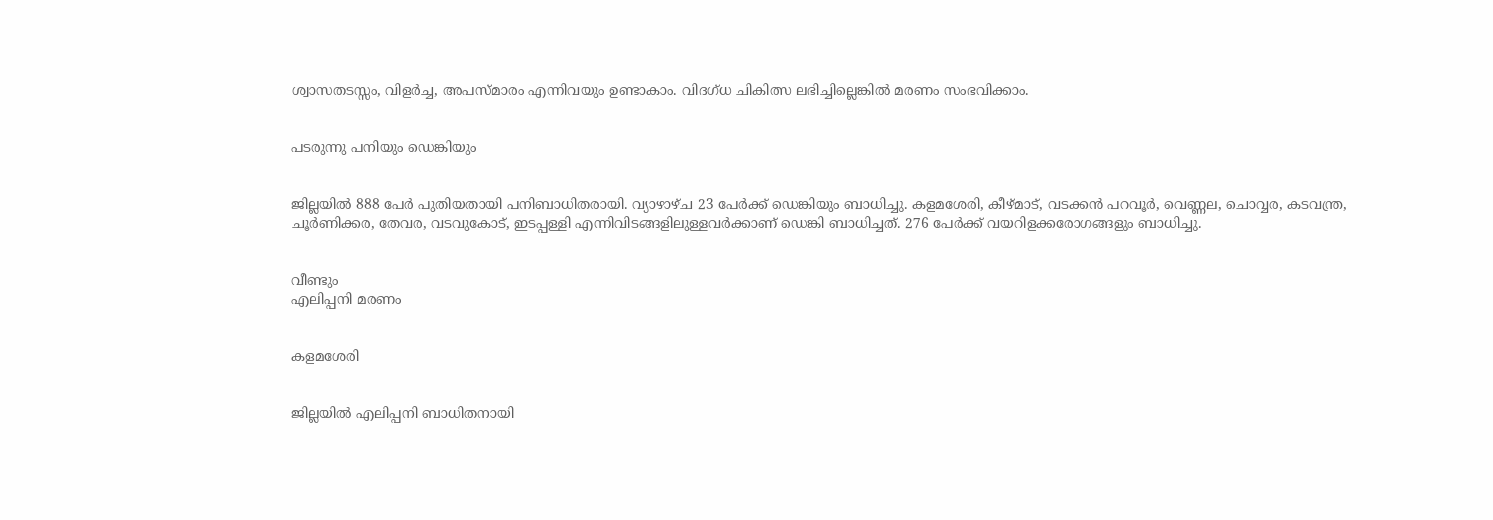ശ്വാസതടസ്സം, വിളർച്ച, അപസ്മാരം എന്നിവയും ഉണ്ടാകാം. വിദഗ്ധ ചികിത്സ ലഭിച്ചില്ലെങ്കില്‍ മരണം സംഭവിക്കാം.


പടരുന്നു പനിയും ഡെങ്കിയും


ജില്ലയില്‍ 888 പേര്‍ പുതിയതായി പനിബാധിതരായി. വ്യാഴാഴ്ച 23 പേര്‍ക്ക് ഡെങ്കിയും ബാധിച്ചു. കളമശേരി, കീഴ്മാട്, വടക്കന്‍ പറവൂര്‍, വെണ്ണല, ചൊവ്വര, കടവന്ത്ര, ചൂര്‍ണിക്കര, തേവര, വടവുകോട്, ഇടപ്പള്ളി എന്നിവിടങ്ങളിലുള്ളവര്‍ക്കാണ് ഡെങ്കി ബാധിച്ചത്. 276 പേര്‍ക്ക് വയറിളക്കരോഗങ്ങളും ബാധിച്ചു.


വീണ്ടും
എലിപ്പനി മരണം


കളമശേരി


ജില്ലയില്‍ എലിപ്പനി ബാധിതനായി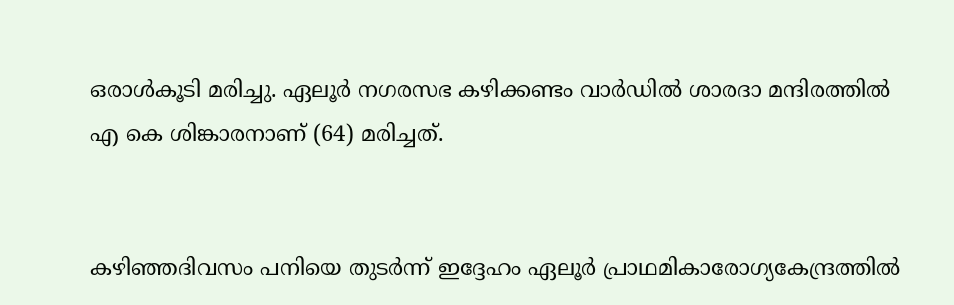ഒരാള്‍കൂടി മരിച്ചു. ഏലൂർ നഗരസഭ കഴിക്കണ്ടം വാർഡിൽ ശാരദാ മന്ദിരത്തിൽ എ കെ ശിങ്കാരനാണ്‌ (64) മരിച്ചത്.


കഴിഞ്ഞദിവസം പനിയെ തുടർന്ന് ഇദ്ദേഹം ഏലൂർ പ്രാഥമികാരോഗ്യകേന്ദ്രത്തിൽ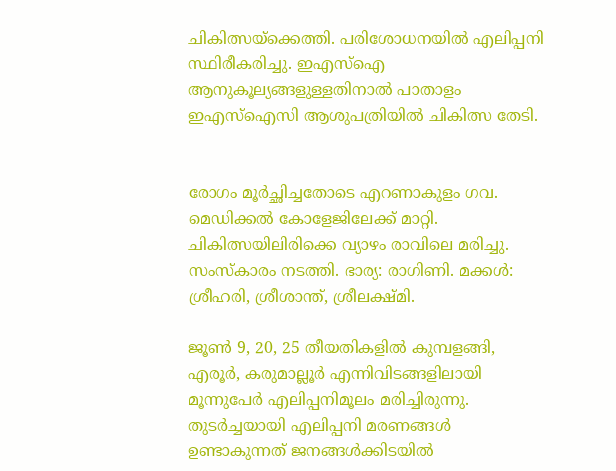ചികിത്സയ്‌ക്കെത്തി. പരിശോധനയില്‍ എലിപ്പനി സ്ഥിരീകരിച്ചു. ഇഎസ്ഐ ആനുകൂല്യങ്ങളുള്ളതിനാൽ പാതാളം ഇഎസ്ഐസി ആശുപത്രിയിൽ ചികിത്സ തേടി.


രോഗം മൂർച്ഛിച്ചതോടെ എറണാകുളം ഗവ. മെഡിക്കൽ കോളേജിലേക്ക് മാറ്റി. ചികിത്സയിലിരിക്കെ വ്യാഴം രാവിലെ മരിച്ചു. സംസ്കാരം നടത്തി. ഭാര്യ: രാഗിണി. മക്കൾ: ശ്രീഹരി, ശ്രീശാന്ത്, ശ്രീലക്ഷ്മി.

ജൂണ്‍ 9, 20, 25 തീയതികളില്‍ കുമ്പളങ്ങി, എരൂര്‍, കരുമാല്ലൂര്‍ എന്നിവിടങ്ങളിലായി മൂന്നുപേര്‍ എലിപ്പനിമൂലം മരിച്ചിരുന്നു. തുടര്‍ച്ചയായി എലിപ്പനി മരണങ്ങള്‍ ഉണ്ടാകുന്നത് ജനങ്ങള്‍ക്കിടയില്‍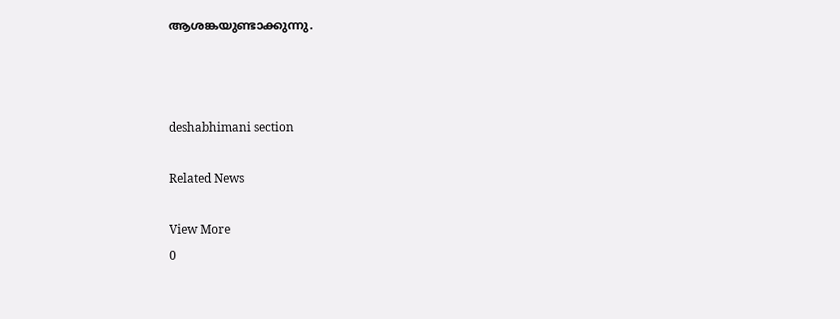ആശങ്കയുണ്ടാക്കുന്നു.



deshabhimani section

Related News

View More
0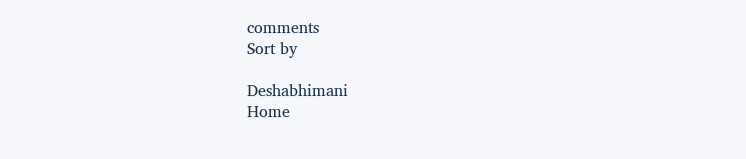comments
Sort by

Deshabhimani
Home